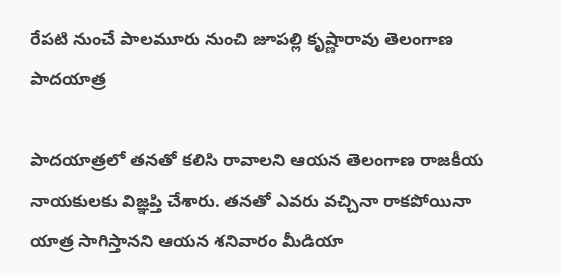రేపటి నుంచే పాలమూరు నుంచి జూపల్లి కృష్ణారావు తెలంగాణ పాదయాత్ర

పాదయాత్రలో తనతో కలిసి రావాలని ఆయన తెలంగాణ రాజకీయ నాయకులకు విజ్ఞప్తి చేశారు. తనతో ఎవరు వచ్చినా రాకపోయినా యాత్ర సాగిస్తానని ఆయన శనివారం మీడియా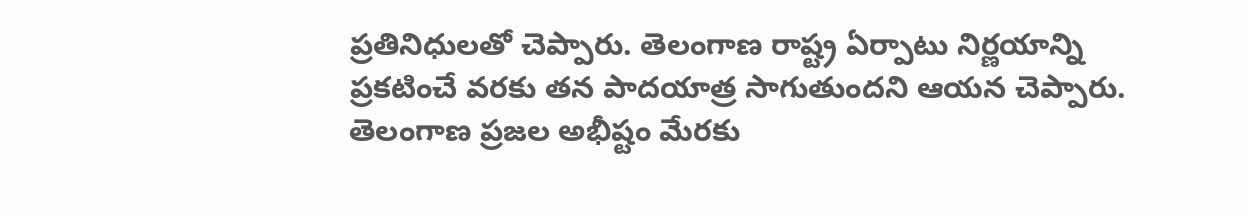ప్రతినిధులతో చెప్పారు. తెలంగాణ రాష్ట్ర ఏర్పాటు నిర్ణయాన్ని ప్రకటించే వరకు తన పాదయాత్ర సాగుతుందని ఆయన చెప్పారు. తెలంగాణ ప్రజల అభీష్టం మేరకు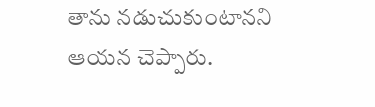తాను నడుచుకుంటానని ఆయన చెప్పారు.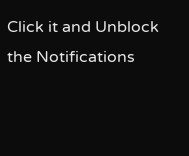Click it and Unblock the Notifications